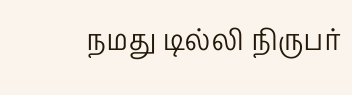நமது டில்லி நிருபர்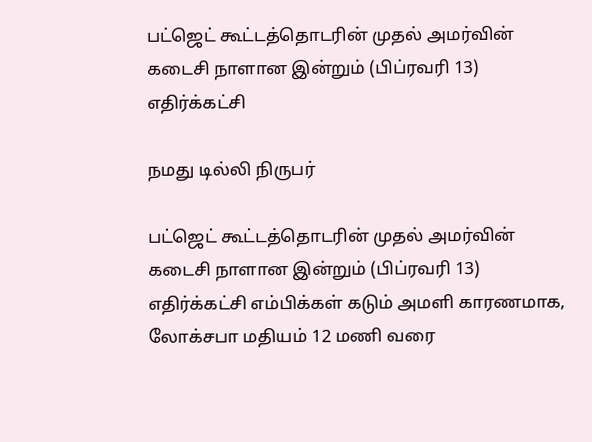பட்ஜெட் கூட்டத்தொடரின் முதல் அமர்வின் கடைசி நாளான இன்றும் (பிப்ரவரி 13) எதிர்க்கட்சி

நமது டில்லி நிருபர்

பட்ஜெட் கூட்டத்தொடரின் முதல் அமர்வின் கடைசி நாளான இன்றும் (பிப்ரவரி 13) எதிர்க்கட்சி எம்பிக்கள் கடும் அமளி காரணமாக, லோக்சபா மதியம் 12 மணி வரை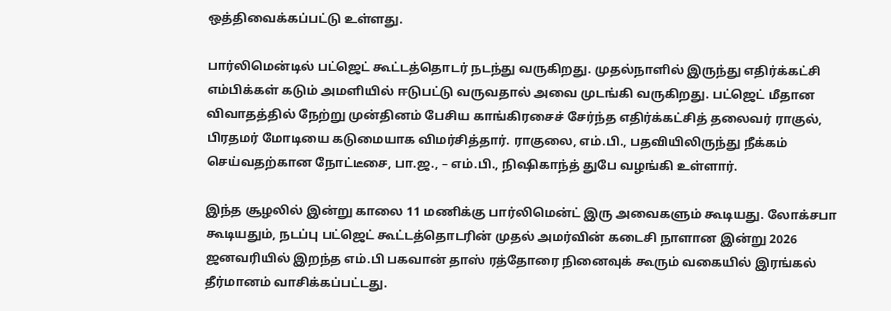ஒத்திவைக்கப்பட்டு உள்ளது.

பார்லிமென்டில் பட்ஜெட் கூட்டத்தொடர் நடந்து வருகிறது. முதல்நாளில் இருந்து எதிர்க்கட்சி எம்பிக்கள் கடும் அமளியில் ஈடுபட்டு வருவதால் அவை முடங்கி வருகிறது. பட்ஜெட் மீதான விவாதத்தில் நேற்று முன்தினம் பேசிய காங்கிரசைச் சேர்ந்த எதிர்க்கட்சித் தலைவர் ராகுல், பிரதமர் மோடியை கடுமையாக விமர்சித்தார். ராகுலை, எம்.பி., பதவியிலிருந்து நீக்கம் செய்வதற்கான நோட்டீசை, பா.ஜ., – எம்.பி., நிஷிகாந்த் துபே வழங்கி உள்ளார்.

இந்த சூழலில் இன்று காலை 11 மணிக்கு பார்லிமென்ட் இரு அவைகளும் கூடியது. லோக்சபா கூடியதும், நடப்பு பட்ஜெட் கூட்டத்தொடரின் முதல் அமர்வின் கடைசி நாளான இன்று 2026 ஜனவரியில் இறந்த எம்.பி பகவான் தாஸ் ரத்தோரை நினைவுக் கூரும் வகையில் இரங்கல் தீர்மானம் வாசிக்கப்பட்டது.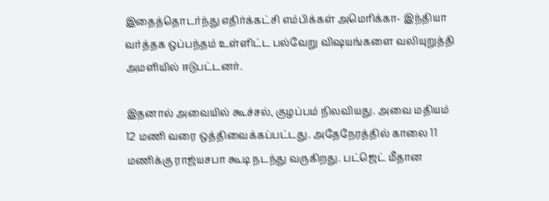இதைத்தொடர்ந்து எதிர்க்கட்சி எம்பிக்கள் அமெரிக்கா- இந்தியா வர்த்தக ஒப்பந்தம் உள்ளிட்ட பல்வேறு விஷயங்களை வலியுறுத்தி அமளியில் ஈடுபட்டனர்.

இதனால் அவையில் கூச்சல், குழப்பம் நிலவியது. அவை மதியம் 12 மணி வரை ஒத்திவைக்கப்பட்டது. அதேநேரத்தில் காலை 11 மணிக்கு ராஜ்யசபா கூடி நடந்து வருகிறது. பட்ஜெட் மீதான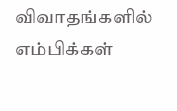விவாதங்களில் எம்பிக்கள்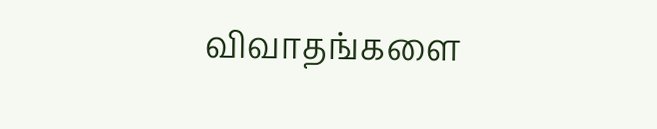விவாதங்களை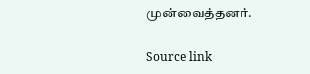முன்வைத்தனர்.

Source link